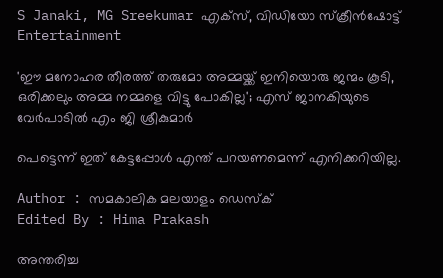S Janaki, MG Sreekumar എക്സ്, വിഡിയോ സ്ക്രീൻഷോട്ട്
Entertainment

'ഈ മനോഹര തീരത്ത് തരുമോ അമ്മയ്ക്ക് ഇനിയൊരു ജന്മം കൂടി, ഒരിക്കലും അമ്മ നമ്മളെ വിട്ടു പോകില്ല'; എസ് ജാനകിയുടെ വേർപാടിൽ എം ജി ശ്രീകുമാർ

പെട്ടെന്ന് ഇത് കേട്ടപ്പോൾ എന്ത് പറയണമെന്ന് എനിക്കറിയില്ല.

Author : സമകാലിക മലയാളം ഡെസ്ക്
Edited By : Hima Prakash

അന്തരിച്ച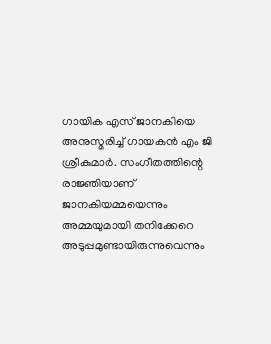ഗായിക എസ് ജാനകിയെ അനുസ്മരിച്ച് ഗായകൻ എം ജി ശ്രീകുമാർ. സംഗീതത്തിന്റെ രാജ്ഞിയാണ് ജാനകിയമ്മയെന്നും അമ്മയുമായി തനിക്കേറെ അടുപ്പമുണ്ടായിരുന്നുവെന്നും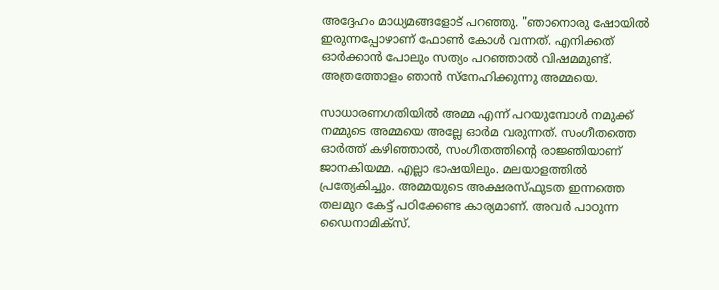അദ്ദേഹം മാധ്യമങ്ങളോട് പറഞ്ഞു. "ഞാനൊരു ഷോയിൽ ഇരുന്നപ്പോഴാണ് ഫോൺ കോൾ വന്നത്. എനിക്കത് ഓർക്കാൻ പോലും സത്യം പറഞ്ഞാൽ വിഷമമുണ്ട്. അത്രത്തോളം ഞാൻ സ്നേഹിക്കുന്നു അമ്മയെ.

സാധാരണഗതിയിൽ അമ്മ എന്ന് പറയുമ്പോൾ നമുക്ക് നമ്മുടെ അമ്മയെ അല്ലേ ഓർമ വരുന്നത്. സംഗീതത്തെ ഓർത്ത് കഴിഞ്ഞാൽ, സംഗീതത്തിന്റെ രാജ്ഞിയാണ് ജാനകിയമ്മ. എല്ലാ ഭാഷയിലും. മലയാളത്തിൽ പ്രത്യേകിച്ചും. അമ്മയുടെ അക്ഷരസ്ഫുടത ഇന്നത്തെ തലമുറ കേട്ട് പഠിക്കേണ്ട കാര്യമാണ്. അവർ പാഠുന്ന ഡൈനാമിക്സ്.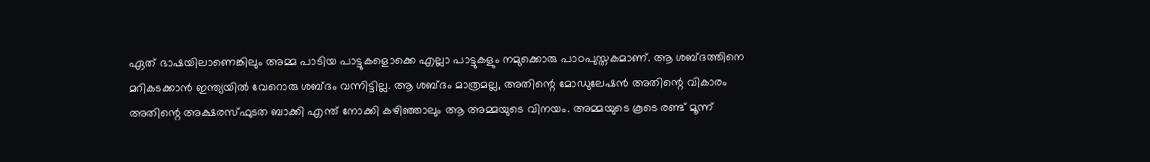ഏത് ഭാഷയിലാണെങ്കിലും അമ്മ പാടിയ പാട്ടുകളൊക്കെ എല്ലാ പാട്ടുകളും നമുക്കൊരു പാഠപുസ്തകമാണ്. ആ ശബ്ദത്തിനെ മറികടക്കാൻ ഇന്ത്യയിൽ വേറൊരു ശബ്ദം വന്നിട്ടില്ല. ആ ശബ്ദം മാത്രമല്ല, അതിന്റെ മോഡുലേഷൻ അതിന്റെ വികാരം അതിന്റെ അക്ഷരസ്ഫുടത ബാക്കി എന്ത് നോക്കി കഴിഞ്ഞാലും ആ അമ്മയുടെ വിനയം. അമ്മയുടെ കൂടെ രണ്ട് മൂന്ന്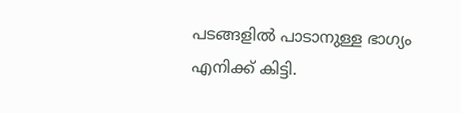പടങ്ങളിൽ പാടാനുള്ള ഭാഗ്യം എനിക്ക് കിട്ടി.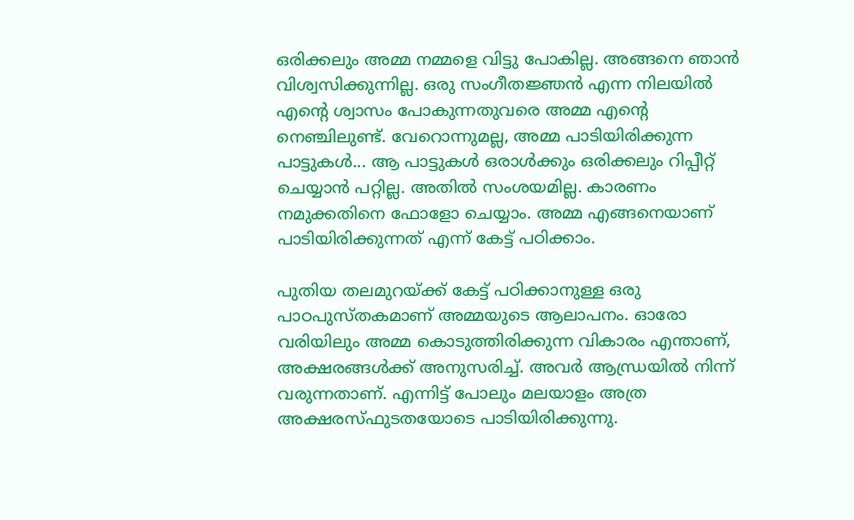ഒരിക്കലും അമ്മ നമ്മളെ വിട്ടു പോകില്ല. അങ്ങനെ ഞാൻ വിശ്വസിക്കുന്നില്ല. ഒരു സംഗീതജ്ഞൻ എന്ന നിലയിൽ എന്റെ ശ്വാസം പോകുന്നതുവരെ അമ്മ എന്റെ നെഞ്ചിലുണ്ട്. വേറൊന്നുമല്ല, അമ്മ പാടിയിരിക്കുന്ന പാട്ടുകൾ... ആ പാട്ടുകൾ ഒരാൾക്കും ഒരിക്കലും റിപ്പീറ്റ് ചെയ്യാൻ പറ്റില്ല. അതിൽ സംശയമില്ല. കാരണം നമുക്കതിനെ ഫോളോ ചെയ്യാം. അമ്മ എങ്ങനെയാണ് പാടിയിരിക്കുന്നത് എന്ന് കേട്ട് പഠിക്കാം.

പുതിയ തലമുറയ്ക്ക് കേട്ട് പഠിക്കാനുള്ള ഒരു പാഠപുസ്തകമാണ് അമ്മയുടെ ആലാപനം. ഓരോ വരിയിലും അമ്മ കൊടുത്തിരിക്കുന്ന വികാരം എന്താണ്, അക്ഷരങ്ങൾക്ക് അനുസരിച്ച്. അവർ ആന്ധ്രയിൽ നിന്ന് വരുന്നതാണ്. എന്നിട്ട് പോലും മലയാളം അത്ര അക്ഷരസ്ഫുടതയോടെ പാടിയിരിക്കുന്നു.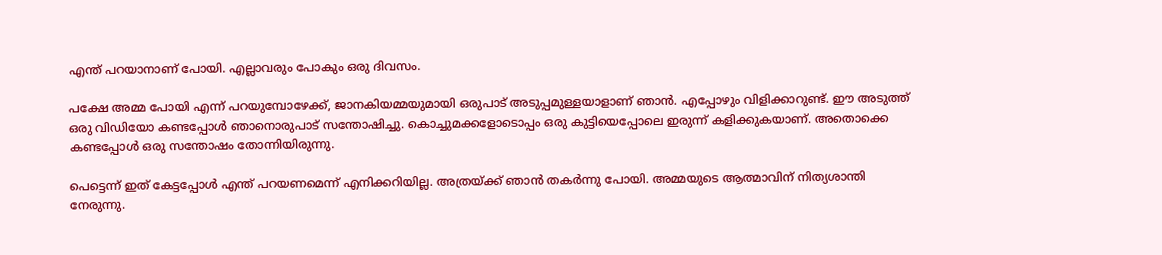എന്ത് പറയാനാണ് പോയി. എല്ലാവരും പോകും ഒരു ദിവസം.

പക്ഷേ അമ്മ പോയി എന്ന് പറയുമ്പോഴേക്ക്, ജാനകിയമ്മയുമായി ഒരുപാട് അടുപ്പമുള്ളയാളാണ് ഞാൻ. എപ്പോഴും വിളിക്കാറുണ്ട്. ഈ അടുത്ത് ഒരു വിഡിയോ കണ്ടപ്പോൾ ഞാനൊരുപാട് സന്തോഷിച്ചു. കൊച്ചുമക്കളോടൊപ്പം ഒരു കുട്ടിയെപ്പോലെ ഇരുന്ന് കളിക്കുകയാണ്. അതൊക്കെ കണ്ടപ്പോൾ ഒരു സന്തോഷം തോന്നിയിരുന്നു.

പെട്ടെന്ന് ഇത് കേട്ടപ്പോൾ എന്ത് പറയണമെന്ന് എനിക്കറിയില്ല. അത്രയ്ക്ക് ഞാൻ തകർന്നു പോയി. അമ്മയുടെ ആത്മാവിന് നിത്യശാന്തി നേരുന്നു.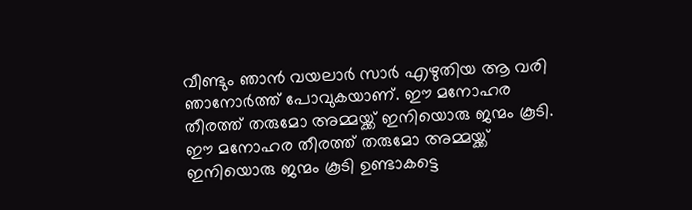വീണ്ടും ഞാൻ വയലാർ സാർ എഴുതിയ ആ വരി ഞാനോർത്ത് പോവുകയാണ്. ഈ മനോഹര തീരത്ത് തരുമോ അമ്മയ്ക്ക് ഇനിയൊരു ജന്മം കൂടി. ഈ മനോഹര തീരത്ത് തരുമോ അമ്മയ്ക്ക് ഇനിയൊരു ജന്മം കൂടി ഉണ്ടാകട്ടെ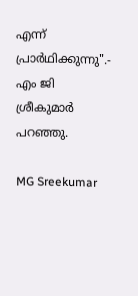എന്ന് പ്രാർഥിക്കുന്നു".- എം ജി ശ്രീകുമാർ പറഞ്ഞു.

MG Sreekumar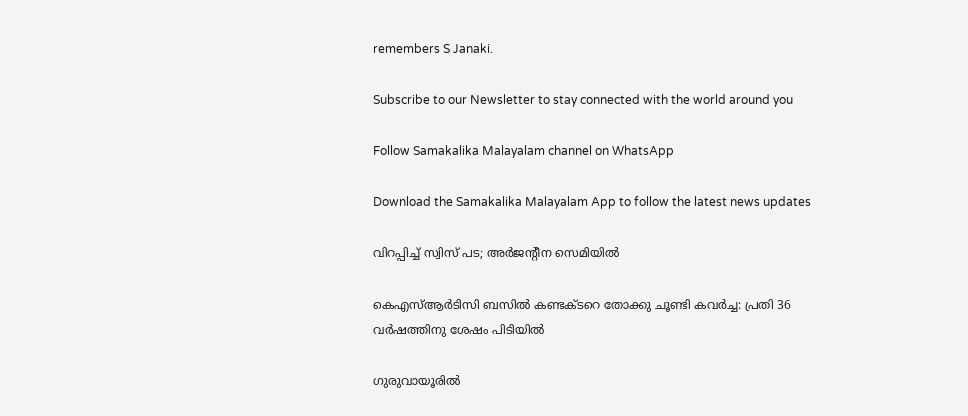remembers S Janaki.

Subscribe to our Newsletter to stay connected with the world around you

Follow Samakalika Malayalam channel on WhatsApp

Download the Samakalika Malayalam App to follow the latest news updates

വിറപ്പിച്ച് സ്വിസ് പട; അർജന്റീന സെമിയിൽ

കെഎസ്ആർടിസി ബസിൽ കണ്ടക്ടറെ തോക്കു ചൂണ്ടി കവർച്ച: പ്രതി 36 വർഷത്തിനു ശേഷം പിടിയിൽ

ഗുരുവായൂരില്‍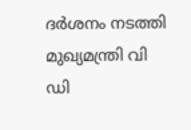ദര്‍ശനം നടത്തി മുഖ്യമന്ത്രി വി ഡി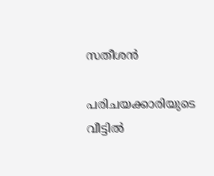സതീശന്‍

പരിചയക്കാരിയുടെ വീട്ടില്‍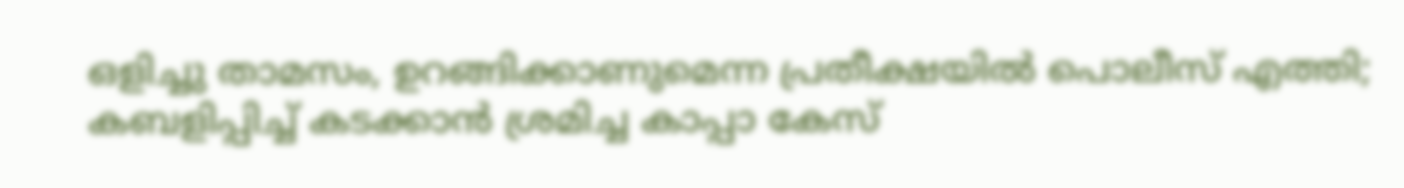ഒളിച്ചു താമസം, ഉറങ്ങിക്കാണുമെന്ന പ്രതീക്ഷയില്‍ പൊലീസ് എത്തി; കബളിപ്പിച്ച് കടക്കാന്‍ ശ്രമിച്ച കാപ്പാ കേസ്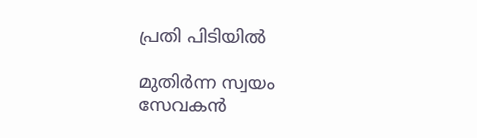പ്രതി പിടിയില്‍

മുതിര്‍ന്ന സ്വയം സേവകന്‍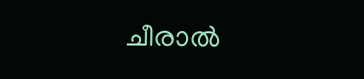ചീരാല്‍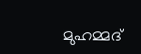മുഹമ്മദ്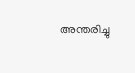അന്തരിച്ചു